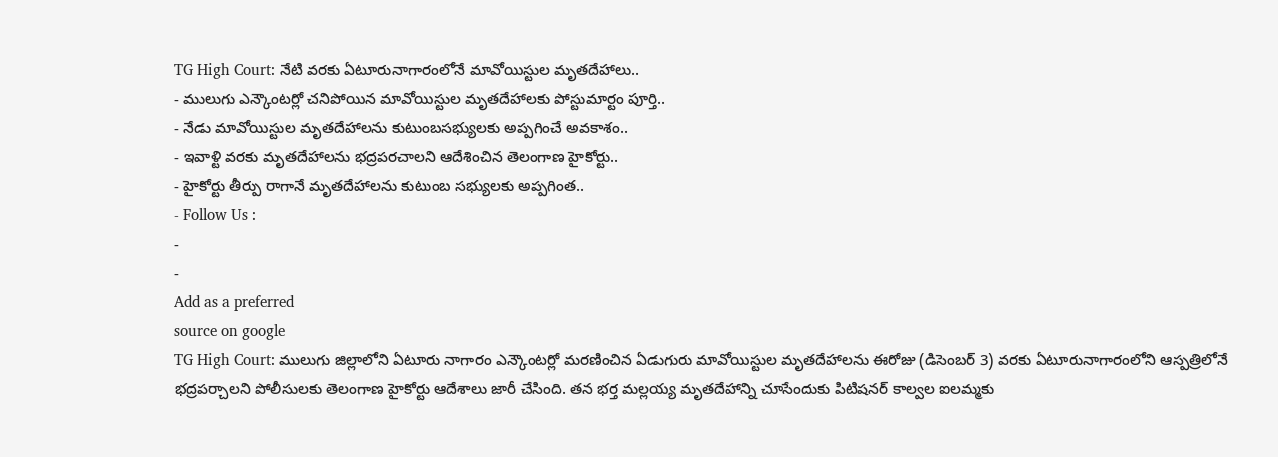TG High Court: నేటి వరకు ఏటూరునాగారంలోనే మావోయిస్టుల మృతదేహాలు..
- ములుగు ఎన్కౌంటర్లో చనిపోయిన మావోయిస్టుల మృతదేహాలకు పోస్టుమార్టం పూర్తి..
- నేడు మావోయిస్టుల మృతదేహాలను కుటుంబసభ్యులకు అప్పగించే అవకాశం..
- ఇవాళ్టి వరకు మృతదేహాలను భద్రపరచాలని ఆదేశించిన తెలంగాణ హైకోర్టు..
- హైకోర్టు తీర్పు రాగానే మృతదేహాలను కుటుంబ సభ్యులకు అప్పగింత..
- Follow Us :
-
-
Add as a preferred
source on google
TG High Court: ములుగు జిల్లాలోని ఏటూరు నాగారం ఎన్కౌంటర్లో మరణించిన ఏడుగురు మావోయిస్టుల మృతదేహాలను ఈరోజు (డిసెంబర్ 3) వరకు ఏటూరునాగారంలోని ఆస్పత్రిలోనే భద్రపర్చాలని పోలీసులకు తెలంగాణ హైకోర్టు ఆదేశాలు జారీ చేసింది. తన భర్త మల్లయ్య మృతదేహాన్ని చూసేందుకు పిటిషనర్ కాల్వల ఐలమ్మకు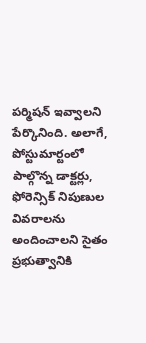పర్మిషన్ ఇవ్వాలని పేర్కొనింది. అలాగే, పోస్టుమార్టంలో పాల్గొన్న డాక్టర్లు, ఫోరెన్సిక్ నిపుణుల వివరాలను అందించాలని సైతం ప్రభుత్వానికి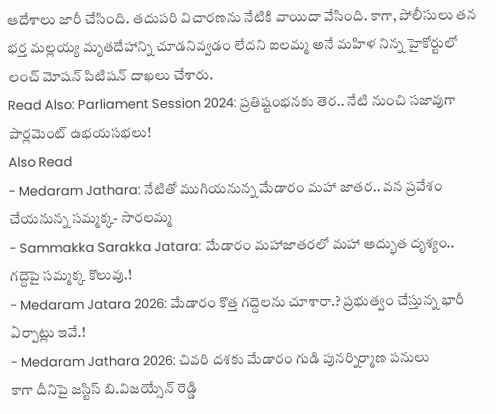ఆదేశాలు జారీ చేసింది. తదుపరి విచారణను నేటికి వాయిదా వేసింది. కాగా, పోలీసులు తన భర్త మల్లయ్య మృతదేహాన్ని చూడనివ్వడం లేదని ఐలమ్మ అనే మహిళ నిన్న హైకోర్టులో లంచ్ మోషన్ పిటిషన్ దాఖలు చేశారు.
Read Also: Parliament Session 2024: ప్రతిష్టంభనకు తెర.. నేటి నుంచి సజావుగా పార్లమెంట్ ఉభయసభలు!
Also Read
- Medaram Jathara: నేటితో ముగియనున్న మేడారం మహా జాతర.. వన ప్రవేశం చేయనున్న సమ్మక్క- సారలమ్మ
- Sammakka Sarakka Jatara: మేడారం మహాజాతరలో మహా అద్భుత దృశ్యం.. గద్దెపై సమ్మక్క కొలువు.!
- Medaram Jatara 2026: మేడారం కొత్త గద్దెలను చూశారా.? ప్రభుత్వం చేస్తున్న భారీ ఏర్పాట్లు ఇవే.!
- Medaram Jathara 2026: చివరి దశకు మేడారం గుడి పునర్నిర్మాణ పనులు
కాగా దీనిపై జస్టిస్ బి.విజయ్సేన్ రెడ్డి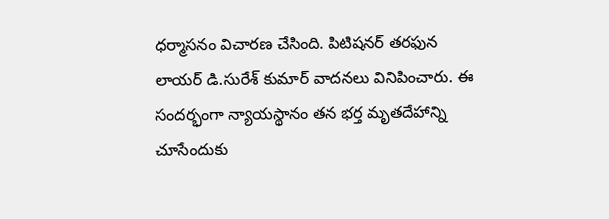ధర్మాసనం విచారణ చేసింది. పిటిషనర్ తరఫున లాయర్ డి.సురేశ్ కుమార్ వాదనలు వినిపించారు. ఈ సందర్భంగా న్యాయస్థానం తన భర్త మృతదేహాన్ని చూసేందుకు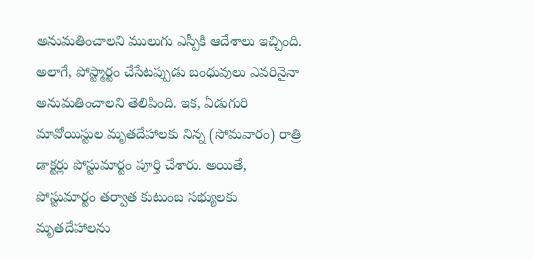అనుమతించాలని ములుగు ఎస్పీకి ఆదేశాలు ఇచ్చింది. అలాగే, పోస్ట్మార్టం చేసేటప్పుడు బంధువులు ఎవరినైనా అనుమతించాలని తెలిపింది. ఇక, ఏడుగురి మావోయిస్టుల మృతదేహాలకు నిన్న (సోమవారం) రాత్రి డాక్టర్లు పోస్టుమార్టం పూర్తి చేశారు. అయితే, పోస్టుమార్టం తర్వాత కుటుంబ సభ్యులకు మృతదేహాలను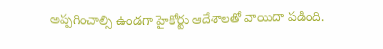అప్పగించాల్సి ఉండగా హైకోర్టు ఆదేశాలతో వాయిదా పడింది.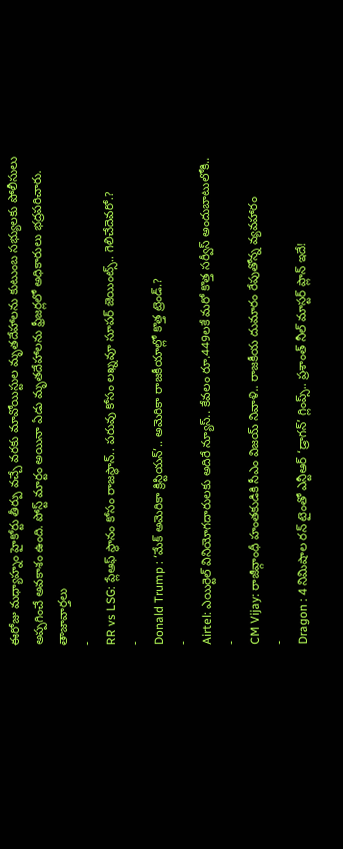ఈరోజు మధ్యాహ్నం హైకోర్టు తీర్పు వచ్చే వరకు మావోయిస్టుల మృతదేహాలను కుటుంబ సభ్యులకు పోలీసులు అప్పగించే అవకాశం ఉంది. పోస్ట్ మార్టం అయినా ఏడు మృతదేహాలను ఫ్రీజర్లలో అధికారులు భద్రపరిచారు.
తాజావార్తలు
-
RR vs LSG: ప్లేఆఫ్ స్థానం కోసం రాజస్థాన్.. పరువు కోసం లఖ్నవూ సూపర్ జెయింట్స్.. గెలిచేదెవరో.?
-
Donald Trump : ‘మేక్ అమెరికా క్రిస్టియన్’.. అమెరికా రాజకీయాల్లో కొత్త ట్రెండ్.?
-
Airtel: ఎయిర్టెల్ వినియోగదారులకు అదిరే న్యూస్.. కేవలం రూ.449లకే మరో కొత్త సర్వీస్ అందుబాటులోకి..
-
CM Vijay: రాజీవ్గాంధీ హంతకుడికి సీఎం విజయ్ నివాళి.. రాజకీయ దుమారం రేపుతోన్న వ్యవహారం
-
Dragon : 4 నిమిషాల రన్ టైంతో ఎన్టీఆర్ ‘డ్రాగన్’ గ్లింప్స్.. ప్రశాంత్ నీల్ మాస్టర్ ప్లాన్ ఇదే!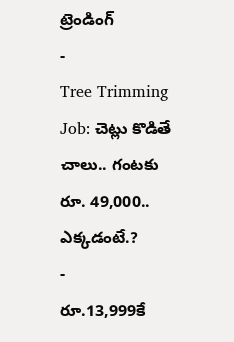ట్రెండింగ్
-
Tree Trimming Job: చెట్లు కొడితే చాలు.. గంటకు రూ. 49,000.. ఎక్కడంటే.?
-
రూ.13,999కే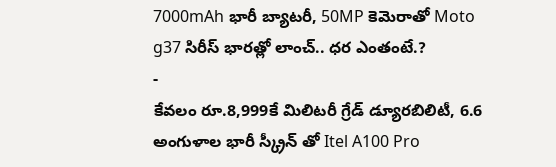7000mAh భారీ బ్యాటరీ, 50MP కెమెరాతో Moto g37 సిరీస్ భారత్లో లాంచ్.. ధర ఎంతంటే.?
-
కేవలం రూ.8,999కే మిలిటరీ గ్రేడ్ డ్యూరబిలిటీ, 6.6 అంగుళాల భారీ స్క్రీన్ తో Itel A100 Pro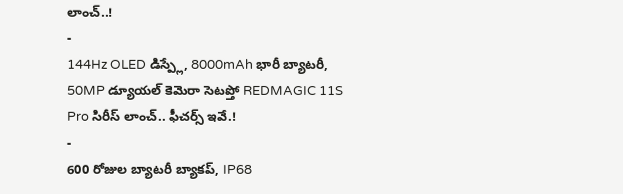లాంచ్..!
-
144Hz OLED డిస్ప్లే, 8000mAh భారీ బ్యాటరీ, 50MP డ్యూయల్ కెమెరా సెటప్తో REDMAGIC 11S Pro సిరీస్ లాంచ్.. ఫీచర్స్ ఇవే.!
-
600 రోజుల బ్యాటరీ బ్యాకప్, IP68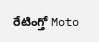రేటింగ్తో Moto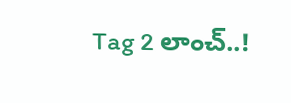Tag 2 లాంచ్..!